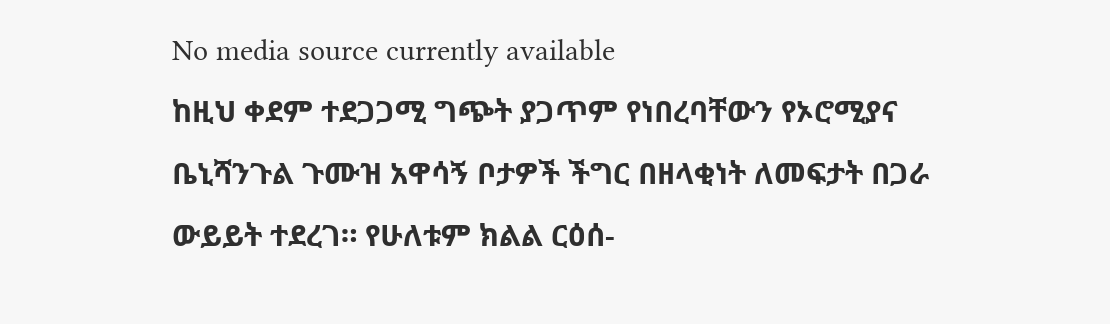No media source currently available
ከዚህ ቀደም ተደጋጋሚ ግጭት ያጋጥም የነበረባቸውን የኦሮሚያና ቤኒሻንጉል ጉሙዝ አዋሳኝ ቦታዎች ችግር በዘላቂነት ለመፍታት በጋራ ውይይት ተደረገ። የሁለቱም ክልል ርዕሰ-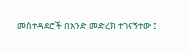መስተዳደሮች በአንድ መድረክ ተገናኝተው ፤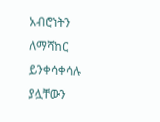አብሮነትን ለማሻከር ይንቀሳቀሳሉ ያሏቸውን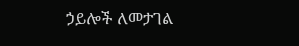ኃይሎች ለመታገል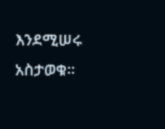እንደሚሠሩ አስታወቁ።